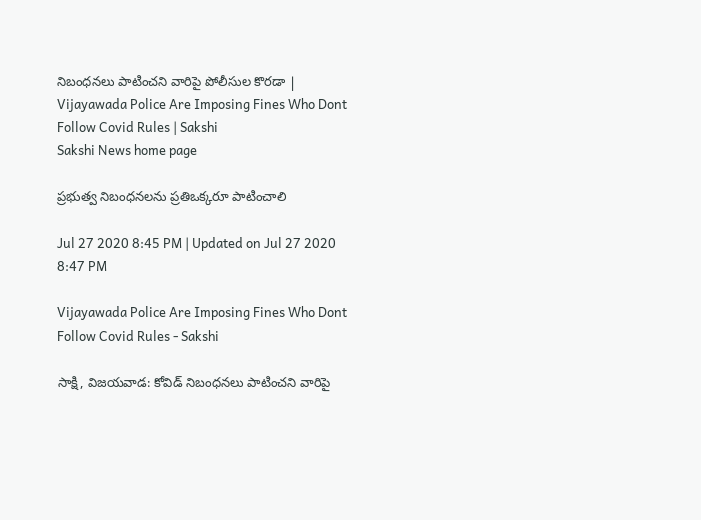నిబంధనలు పాటించని వారిపై పోలీసుల కొరడా | Vijayawada Police Are Imposing Fines Who Dont Follow Covid Rules | Sakshi
Sakshi News home page

ప్రభుత్వ నిబంధనలను ప్రతిఒక్కరూ పాటించాలి

Jul 27 2020 8:45 PM | Updated on Jul 27 2020 8:47 PM

Vijayawada Police Are Imposing Fines Who Dont Follow Covid Rules - Sakshi

సాక్షి, విజయవాడ: కోవిడ్‌ నిబంధనలు పాటించని వారిపై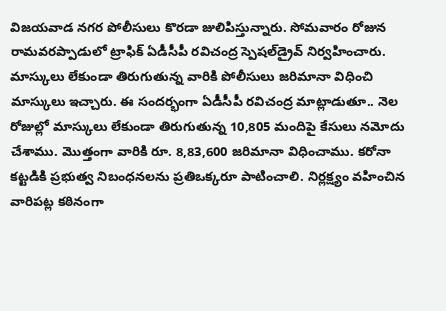విజయవాడ నగర పోలీసులు కొరడా జులిపిస్తున్నారు. సోమవారం రోజున రామవరప్పాడులో ట్రాఫిక్‌ ఏడీసీపీ రవిచంద్ర స్పెషల్‌డ్రైవ్‌ నిర్వహించారు. మాస్కులు లేకుండా తిరుగుతున్న వారికి పోలీసులు జరిమానా విధించి మాస్కులు ఇచ్చారు. ఈ సందర్భంగా ఏడీసీపీ రవిచంద్ర మాట్లాడుతూ.. నెల రోజుల్లో మాస్కులు లేకుండా తిరుగుతున్న 10,805 మందిపై కేసులు నమోదు చేశాము. మొత్తంగా వారికి రూ. 8,83,600 జరిమానా విధించాము. కరోనా కట్టడికి ప్రభుత్వ నిబంధనలను ప్రతిఒక్కరూ పాటించాలి. నిర్లక్ష్యం వహించిన వారిపట్ల కఠినంగా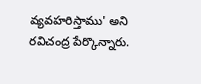వ్యవహరిస్తాము' అని రవిచంద్ర పేర్కొన్నారు.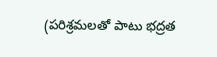(పరిశ్రమలతో పాటు భద్రత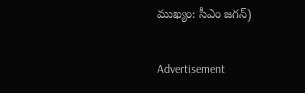ముఖ్యం: సీఎం జగన్‌)

Advertisement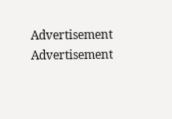Advertisement
Advertisement